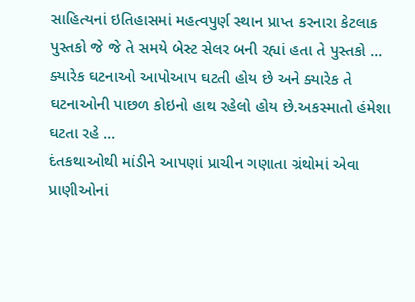સાહિત્યનાં ઇતિહાસમાં મહત્વપુર્ણ સ્થાન પ્રાપ્ત કરનારા કેટલાક પુસ્તકો જે જે તે સમયે બેસ્ટ સેલર બની રહ્યાં હતા તે પુસ્તકો ...
ક્યારેક ઘટનાઓ આપોઆપ ઘટતી હોય છે અને ક્યારેક તે ઘટનાઓની પાછળ કોઇનો હાથ રહેલો હોય છે.અકસ્માતો હંમેશા ઘટતા રહે ...
દંતકથાઓથી માંડીને આપણાં પ્રાચીન ગણાતા ગ્રંથોમાં એવા પ્રાણીઓનાં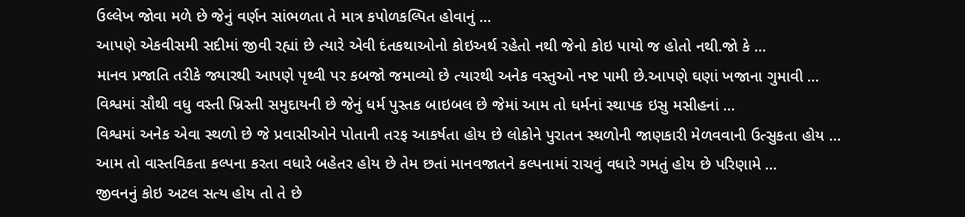ઉલ્લેખ જોવા મળે છે જેનું વર્ણન સાંભળતા તે માત્ર કપોળકલ્પિત હોવાનું ...
આપણે એકવીસમી સદીમાં જીવી રહ્યાં છે ત્યારે એવી દંતકથાઓનો કોઇઅર્થ રહેતો નથી જેનો કોઇ પાયો જ હોતો નથી.જો કે ...
માનવ પ્રજાતિ તરીકે જ્યારથી આપણે પૃથ્વી પર કબજો જમાવ્યો છે ત્યારથી અનેક વસ્તુઓ નષ્ટ પામી છે.આપણે ઘણાં ખજાના ગુમાવી ...
વિશ્વમાં સૌથી વધુ વસ્તી ખ્રિસ્તી સમુદાયની છે જેનું ધર્મ પુસ્તક બાઇબલ છે જેમાં આમ તો ધર્મનાં સ્થાપક ઇસુ મસીહનાં ...
વિશ્વમાં અનેક એવા સ્થળો છે જે પ્રવાસીઓને પોતાની તરફ આકર્ષતા હોય છે લોકોને પુરાતન સ્થળોની જાણકારી મેળવવાની ઉત્સુકતા હોય ...
આમ તો વાસ્તવિકતા કલ્પના કરતા વધારે બહેતર હોય છે તેમ છતાં માનવજાતને કલ્પનામાં રાચવું વધારે ગમતું હોય છે પરિણામે ...
જીવનનું કોઇ અટલ સત્ય હોય તો તે છે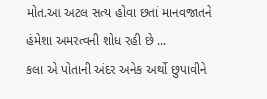મોત.આ અટલ સત્ય હોવા છતાં માનવજાતને હંમેશા અમરત્વની શોધ રહી છે ...
કલા એ પોતાની અંદર અનેક અર્થો છુપાવીને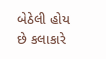બેઠેલી હોય છે કલાકારે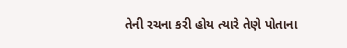તેની રચના કરી હોય ત્યારે તેણે પોતાના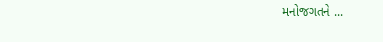મનોજગતને ...